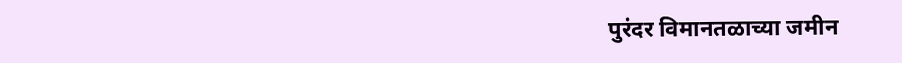पुरंदर विमानतळाच्या जमीन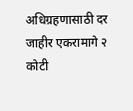अधिग्रहणासाठी दर जाहीर एकरामागे २ कोटी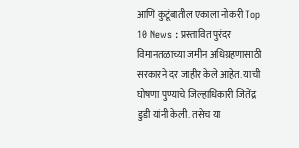आणि कुटूंबातील एकाला नोकरी Top 10 News : प्रस्तावित पुरंदर विमानतळाच्या जमीन अधिग्रहणासाठी सरकारने दर जाहीर केले आहेत. याची घोषणा पुण्याचे जिल्हाधिकारी जितेंद्र डुडी यांनी केली. तसेच या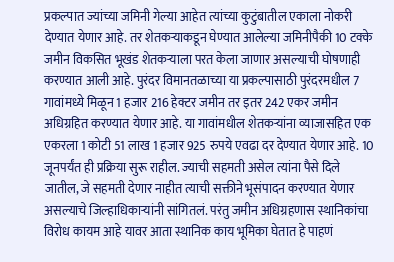प्रकल्पात ज्यांच्या जमिनी गेल्या आहेत त्यांच्या कुटुंबातील एकाला नोकरी देण्यात येणार आहे. तर शेतकऱ्याकडून घेण्यात आलेल्या जमिनीपैकी 10 टक्के जमीन विकसित भूखंड शेतकऱ्याला परत केला जाणार असल्याची घोषणाही करण्यात आली आहे. पुरंदर विमानतळाच्या या प्रकल्पासाठी पुरंदरमधील 7 गावांमध्ये मिळून 1 हजार 216 हेक्टर जमीन तर इतर 242 एकर जमीन अधिग्रहित करण्यात येणार आहे. या गावांमधील शेतकऱ्यांना व्याजासहित एक एकरला 1 कोटी 51 लाख 1 हजार 925 रुपये एवढा दर देण्यात येणार आहे. 10 जूनपर्यंत ही प्रक्रिया सुरू राहील. ज्याची सहमती असेल त्यांना पैसे दिले जातील, जे सहमती देणार नाहीत त्याची सक्तीने भूसंपादन करण्यात येणार असल्याचे जिल्हाधिकाऱ्यांनी सांगितलं. परंतु जमीन अधिग्रहणास स्थानिकांचा विरोध कायम आहे यावर आता स्थानिक काय भूमिका घेतात हे पाहणं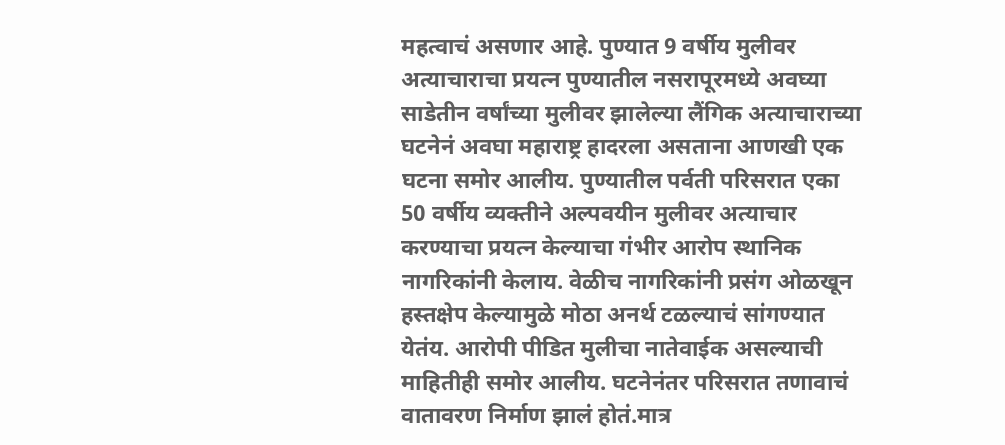महत्वाचं असणार आहे. पुण्यात 9 वर्षीय मुलीवर अत्याचाराचा प्रयत्न पुण्यातील नसरापूरमध्ये अवघ्या साडेतीन वर्षांच्या मुलीवर झालेल्या लैंगिक अत्याचाराच्या घटनेनं अवघा महाराष्ट्र हादरला असताना आणखी एक घटना समोर आलीय. पुण्यातील पर्वती परिसरात एका 50 वर्षीय व्यक्तीने अल्पवयीन मुलीवर अत्याचार करण्याचा प्रयत्न केल्याचा गंभीर आरोप स्थानिक नागरिकांनी केलाय. वेळीच नागरिकांनी प्रसंग ओळखून हस्तक्षेप केल्यामुळे मोठा अनर्थ टळल्याचं सांगण्यात येतंय. आरोपी पीडित मुलीचा नातेवाईक असल्याची माहितीही समोर आलीय. घटनेनंतर परिसरात तणावाचं वातावरण निर्माण झालं होतं.मात्र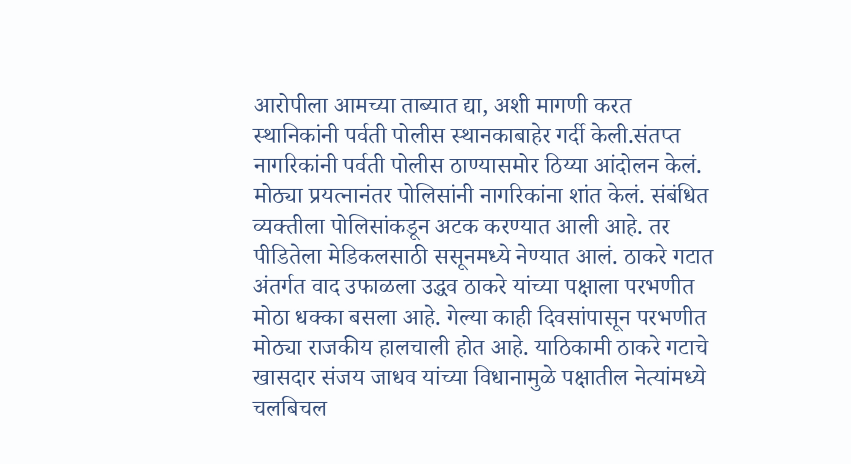आरोपीला आमच्या ताब्यात द्या, अशी मागणी करत स्थानिकांनी पर्वती पोलीस स्थानकाबाहेर गर्दी केली.संतप्त नागरिकांनी पर्वती पोलीस ठाण्यासमोर ठिय्या आंदोलन केलं. मोठ्या प्रयत्नानंतर पोलिसांनी नागरिकांना शांत केलं. संबंधित व्यक्तीला पोलिसांकडून अटक करण्यात आली आहे. तर पीडितेला मेडिकलसाठी ससूनमध्ये नेण्यात आलं. ठाकरे गटात अंतर्गत वाद उफाळला उद्धव ठाकरे यांच्या पक्षाला परभणीत मोठा धक्का बसला आहे. गेल्या काही दिवसांपासून परभणीत मोठ्या राजकीय हालचाली होत आहे. याठिकामी ठाकरे गटाचे खासदार संजय जाधव यांच्या विधानामुळे पक्षातील नेत्यांमध्ये चलबिचल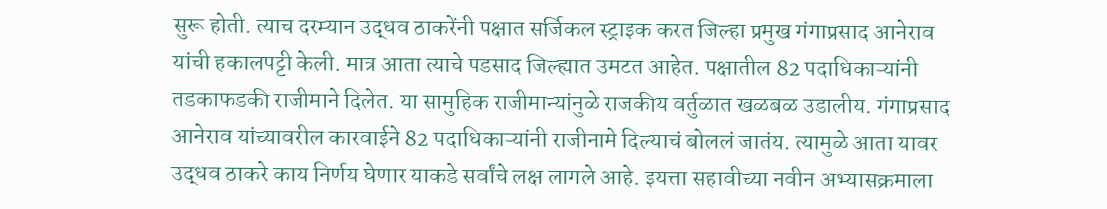सुरू होती. त्याच दरम्यान उद्धव ठाकरेंनी पक्षात सर्जिकल स्ट्राइक करत जिल्हा प्रमुख गंगाप्रसाद आनेराव यांची हकालपट्टी केली. मात्र आता त्याचे पडसाद जिल्ह्यात उमटत आहेत. पक्षातील 82 पदाधिकाऱ्यांनी तडकाफडकी राजीमाने दिलेत. या सामुहिक राजीमान्यांनुळे राजकीय वर्तुळात खळबळ उडालीय. गंगाप्रसाद आनेराव यांच्यावरील कारवाईने 82 पदाधिकाऱ्यांनी राजीनामे दिल्याचं बोललं जातंय. त्यामुळे आता यावर उद्धव ठाकरे काय निर्णय घेणार याकडे सर्वांचे लक्ष लागले आहे. इयत्ता सहावीच्या नवीन अभ्यासक्रमाला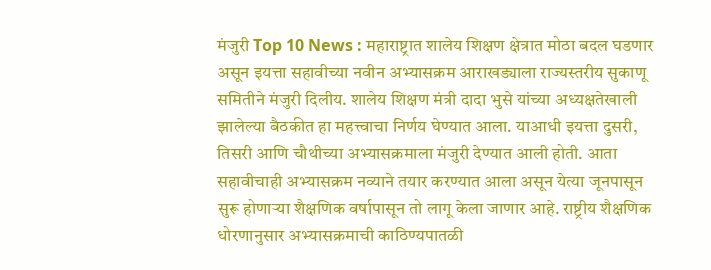मंजुरी Top 10 News : महाराष्ट्रात शालेय शिक्षण क्षेत्रात मोठा बदल घडणार असून इयत्ता सहावीच्या नवीन अभ्यासक्रम आराखड्याला राज्यस्तरीय सुकाणू समितीने मंजुरी दिलीय. शालेय शिक्षण मंत्री दादा भुसे यांच्या अध्यक्षतेखाली झालेल्या बैठकीत हा महत्त्वाचा निर्णय घेण्यात आला. याआधी इयत्ता दुसरी, तिसरी आणि चौथीच्या अभ्यासक्रमाला मंजुरी देण्यात आली होती. आता सहावीचाही अभ्यासक्रम नव्याने तयार करण्यात आला असून येत्या जूनपासून सुरू होणाऱ्या शैक्षणिक वर्षापासून तो लागू केला जाणार आहे. राष्ट्रीय शैक्षणिक धोरणानुसार अभ्यासक्रमाची काठिण्यपातळी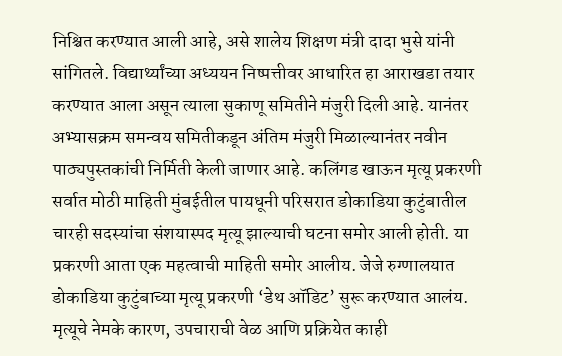निश्चित करण्यात आली आहे, असे शालेय शिक्षण मंत्री दादा भुसे यांनी सांगितले. विद्यार्थ्यांच्या अध्ययन निष्पत्तीवर आधारित हा आराखडा तयार करण्यात आला असून त्याला सुकाणू समितीने मंजुरी दिली आहे. यानंतर अभ्यासक्रम समन्वय समितीकडून अंतिम मंजुरी मिळाल्यानंतर नवीन पाठ्यपुस्तकांची निर्मिती केली जाणार आहे. कलिंगड खाऊन मृत्यू प्रकरणी सर्वात मोठी माहिती मुंबईतील पायधूनी परिसरात डोकाडिया कुटुंबातील चारही सदस्यांचा संशयास्पद मृत्यू झाल्याची घटना समोर आली होती. या प्रकरणी आता एक महत्वाची माहिती समोर आलीय. जेजे रुग्णालयात डोकाडिया कुटुंबाच्या मृत्यू प्रकरणी ‘डेथ ऑडिट’ सुरू करण्यात आलंय. मृत्यूचे नेमके कारण, उपचाराची वेळ आणि प्रक्रियेत काही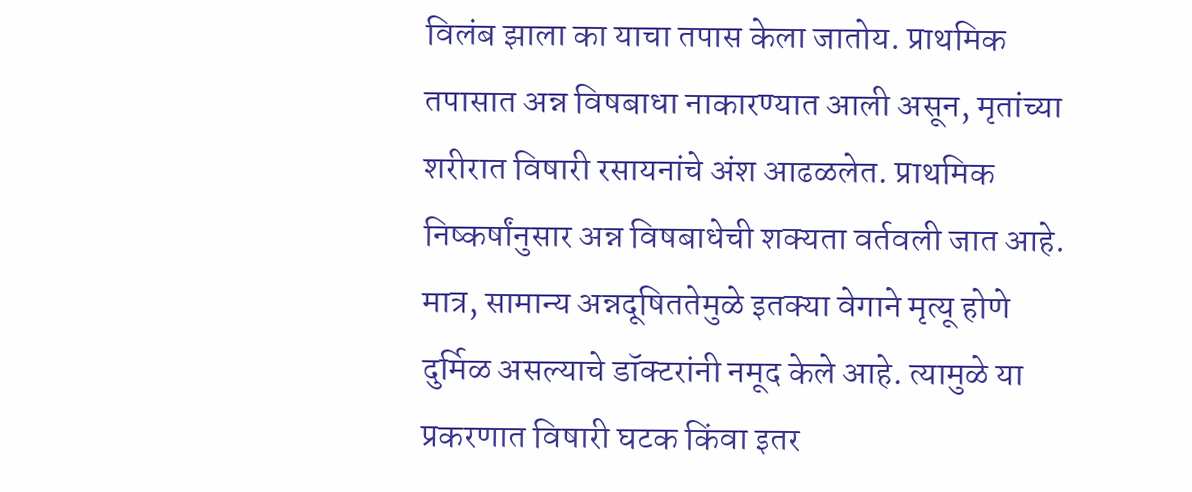विलंब झाला का याचा तपास केला जातोय. प्राथमिक तपासात अन्न विषबाधा नाकारण्यात आली असून, मृतांच्या शरीरात विषारी रसायनांचे अंश आढळलेत. प्राथमिक निष्कर्षांनुसार अन्न विषबाधेची शक्यता वर्तवली जात आहे. मात्र, सामान्य अन्नदूषिततेमुळे इतक्या वेगाने मृत्यू होणे दुर्मिळ असल्याचे डॉक्टरांनी नमूद केले आहे. त्यामुळे या प्रकरणात विषारी घटक किंवा इतर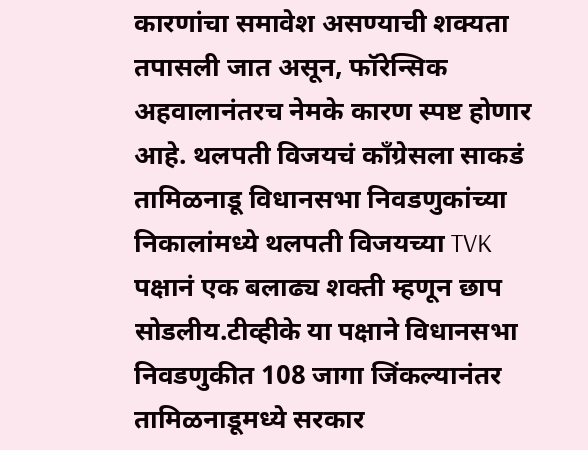कारणांचा समावेश असण्याची शक्यता तपासली जात असून, फॉरेन्सिक अहवालानंतरच नेमके कारण स्पष्ट होणार आहे. थलपती विजयचं काँग्रेसला साकडं तामिळनाडू विधानसभा निवडणुकांच्या निकालांमध्ये थलपती विजयच्या TVK पक्षानं एक बलाढ्य शक्ती म्हणून छाप सोडलीय.टीव्हीके या पक्षाने विधानसभा निवडणुकीत 108 जागा जिंकल्यानंतर तामिळनाडूमध्ये सरकार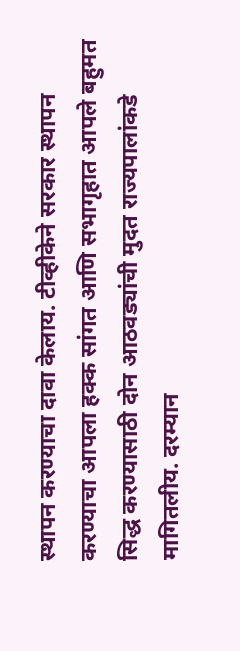स्थापन करण्याचा दावा केलाय. टीव्हीकेने सरकार स्थापन करण्याचा आपला हक्क सांगत आणि सभागृहात आपले बहुमत सिद्ध करण्यासाठी दोन आठवड्यांची मुदत राज्यपालांकडे मागितलीय. दरम्यान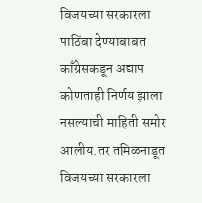विजयच्या सरकारला पाठिंबा देण्याबाबत काँग्रेसकडून अद्याप कोणताही निर्णय झाला नसल्याची माहिती समोर आलीय.तर तमिळनाडूत विजयच्या सरकारला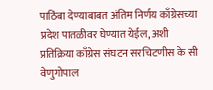पाठिंबा देण्याबाबत अंतिम निर्णय काँग्रेसच्या प्रदेश पातळीवर घेण्यात येईल, अशी प्रतिक्रिया काँग्रेस संघटन सरचिटणीस के सी वेणुगोपाल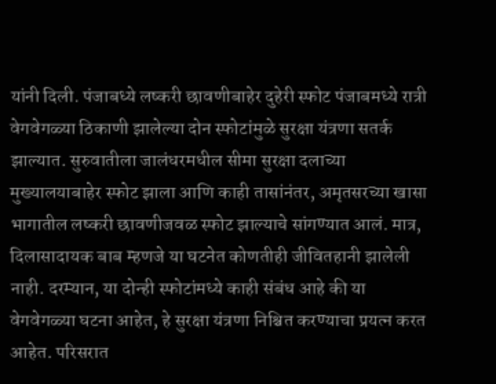यांनी दिली. पंजाबध्ये लष्करी छावणीबाहेर दुहेरी स्फोट पंजाबमध्ये रात्री वेगवेगळ्या ठिकाणी झालेल्या दोन स्फोटांमुळे सुरक्षा यंत्रणा सतर्क झाल्यात. सुरुवातीला जालंधरमधील सीमा सुरक्षा दलाच्या मुख्यालयाबाहेर स्फोट झाला आणि काही तासांनंतर, अमृतसरच्या खासा भागातील लष्करी छावणीजवळ स्फोट झाल्याचे सांगण्यात आलं. मात्र, दिलासादायक बाब म्हणजे या घटनेत कोणतीही जीवितहानी झालेली नाही. दरम्यान, या दोन्ही स्फोटांमध्ये काही संबंध आहे की या वेगवेगळ्या घटना आहेत, हे सुरक्षा यंत्रणा निश्चित करण्याचा प्रयत्न करत आहेत. परिसरात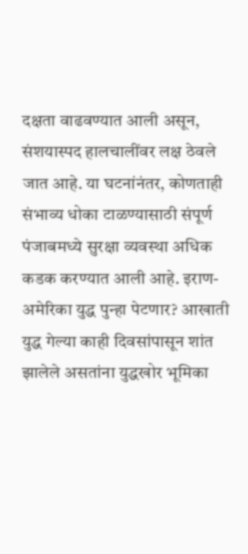दक्षता वाढवण्यात आली असून, संशयास्पद हालचालींवर लक्ष ठेवले जात आहे. या घटनांनंतर, कोणताही संभाव्य धोका टाळण्यासाठी संपूर्ण पंजाबमध्ये सुरक्षा व्यवस्था अधिक कडक करण्यात आली आहे. इराण-अमेरिका युद्ध पुन्हा पेटणार? आखाती युद्ध गेल्या काही दिवसांपासून शांत झालेले असतांना युद्धखोर भूमिका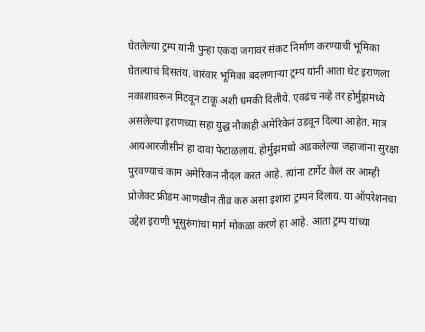घेतलेल्या ट्रम्प यांनी पुन्हा एकदा जगावर संकट निर्माण करण्याची भूमिका घेतल्याचं दिसतंय. वारंवार भूमिका बदलणाऱ्या ट्रम्प यांनी आता थेट इराणला नकाशावरून मिटवून टाकू अशी धमकी दिलीये. एवढंच नव्हे तर होर्मुझमध्ये असलेल्या इराणच्या सहा युद्ध नौकाही अमेरिकेनं उडवून दिल्या आहेत. मात्र आयआरजीसीनं हा दावा फेटाळलाय. होर्मुझमध्ये अडकलेल्या जहाजांना सुरक्षा पुरवण्याचं काम अमेरिकन नौदल करत आहे. त्यांना टार्गेट केलं तर आम्ही प्रोजेक्ट फ्रीडम आणखीन तीव्र करु असा इशारा ट्रम्पनं दिलाय. या ऑपरेशनचा उद्देश इराणी भूसुरुंगांचा मार्ग मोकळा करणे हा आहे. आता ट्रम्प यांच्या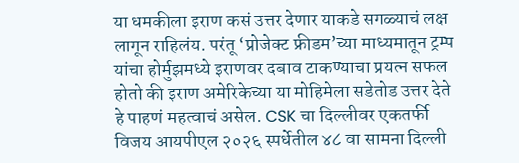या धमकीला इराण कसं उत्तर देणार याकडे सगळ्याचं लक्ष लागून राहिलंय. परंतू ‘प्रोजेक्ट फ्रीडम’च्या माध्यमातून ट्रम्प यांचा होर्मुझमध्ये इराणवर दबाव टाकण्याचा प्रयत्न सफल होतो की इराण अमेरिकेच्या या मोहिमेला सडेतोड उत्तर देते हे पाहणं महत्वाचं असेल. CSK चा दिल्लीवर एकतर्फी विजय आयपीएल २०२६ स्पर्धेतील ४८ वा सामना दिल्ली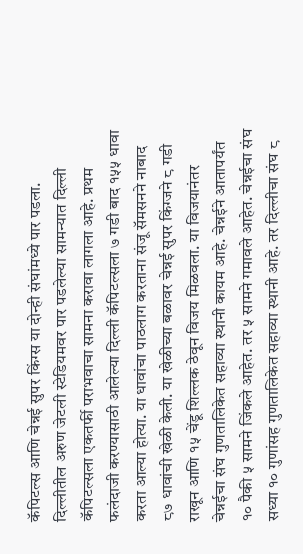कॅपिटल्स आणि चेन्नई सुपर किंग्स या दोन्ही संघांमध्ये पार पडला. दिल्लीतील अरुण जेटली स्टेडियमवर पार पडलेल्या सामन्यात दिल्ली कॅपिटल्सला एकतर्फी पराभवाचा सामना करावा लागला आहे. प्रथम फलंदाजी करण्यासाठी आलेल्या दिल्ली कॅपिटल्सला ७ गडी बाद १५५ धावा करता आल्या होत्या. या धावांचा पाठलाग करताना संजू सॅमसनने नाबाद ८७ धावांची खेळी केली. या खेळीच्या बळावर चेन्नई सुपर किंग्जने ८ गडी राखून आणि १५ चेंडू शिल्लक ठेवून विजय मिळवला. या विजयानंतर चेन्नईचा संघ गुणतालिकेत सहाव्या स्थानी कायम आहे. चेन्नईने आतापर्यंत १० पैकी ५ सामने जिंकले आहेत. तर ५ सामने गमावले आहेत. चेन्नईचा संघ सध्या १० गुणांसह गुणतालिकेत सहाव्या स्थानी आहे. तर दिल्लीचा संघ ८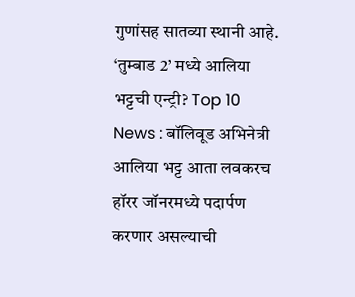गुणांसह सातव्या स्थानी आहे. ‘तुम्बाड 2’ मध्ये आलिया भट्टची एन्ट्री? Top 10 News : बॉलिवूड अभिनेत्री आलिया भट्ट आता लवकरच हॉरर जॉनरमध्ये पदार्पण करणार असल्याची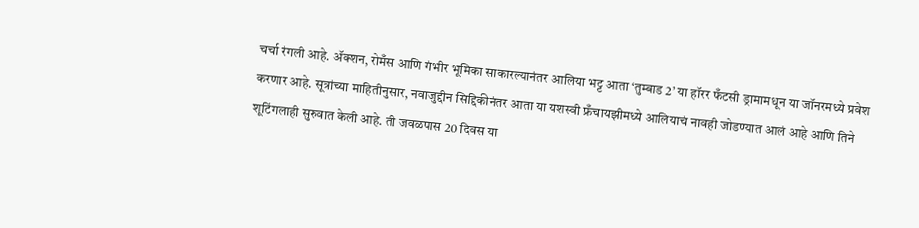चर्चा रंगली आहे. ॲक्शन, रोमँस आणि गंभीर भूमिका साकारल्यानंतर आलिया भट्ट आता ‘तुम्बाड 2’ या हॉरर फँटसी ड्रामामधून या जॉनरमध्ये प्रवेश करणार आहे. सूत्रांच्या माहितीनुसार, नवाजुद्दीन सिद्दिकीनंतर आता या यशस्वी फ्रँचायझीमध्ये आलियाचं नावही जोडण्यात आलं आहे आणि तिने शूटिंगलाही सुरुवात केली आहे. ती जवळपास 20 दिवस या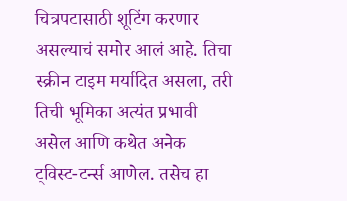चित्रपटासाठी शूटिंग करणार असल्याचं समोर आलं आहे. तिचा स्क्रीन टाइम मर्यादित असला, तरी तिची भूमिका अत्यंत प्रभावी असेल आणि कथेत अनेक ट्विस्ट-टर्न्स आणेल. तसेच हा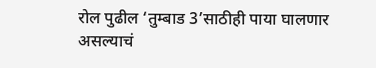रोल पुढील ‘तुम्बाड 3’साठीही पाया घालणार असल्याचं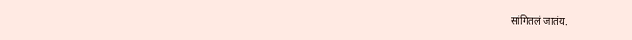सांगितलं जातंय.